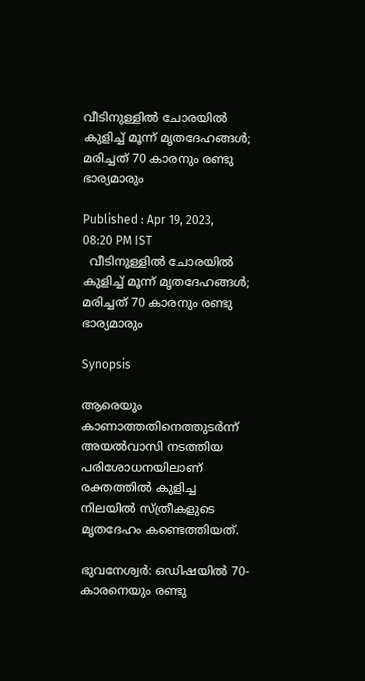വീടിനുള്ളില്‍ ചോരയില്‍ കുളിച്ച് മൂന്ന് മൃതദേഹങ്ങള്‍; മരിച്ചത് 70 കാരനും രണ്ടു ഭാര്യമാരും

Published : Apr 19, 2023, 08:20 PM IST
  വീടിനുള്ളില്‍ ചോരയില്‍ കുളിച്ച് മൂന്ന് മൃതദേഹങ്ങള്‍;  മരിച്ചത് 70 കാരനും രണ്ടു ഭാര്യമാരും

Synopsis

ആരെയും  കാണാത്തതിനെത്തുടര്‍ന്ന് അയല്‍വാസി നടത്തിയ പരിശോധനയിലാണ് രക്തത്തില്‍ കുളിച്ച നിലയില്‍ സ്ത്രീകളുടെ മൃതദേഹം കണ്ടെത്തിയത്.

ഭുവനേശ്വര്‍: ഒഡിഷയില്‍ 70-കാരനെയും രണ്ടു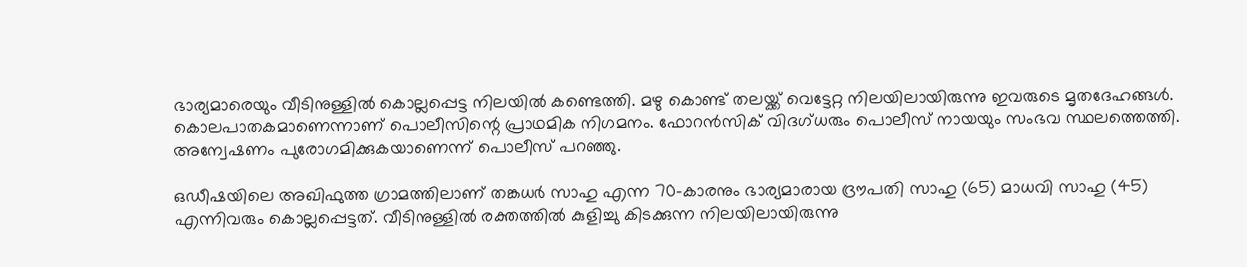ഭാര്യമാരെയും വീടിനുള്ളില്‍ കൊല്ലപ്പെട്ട നിലയില്‍ കണ്ടെത്തി. മഴു കൊണ്ട് തലയ്ക്ക് വെട്ടേറ്റ നിലയിലായിരുന്നു ഇവരുടെ മൃതദേഹങ്ങള്‍. കൊലപാതകമാണെന്നാണ് പൊലീസിന്റെ പ്രാഥമിക നിഗമനം. ഫോറന്‍സിക് വിദഗ്ധരും പൊലീസ് നായയും സംഭവ സ്ഥലത്തെത്തി. അന്വേഷണം പുരോഗമിക്കുകയാണെന്ന് പൊലീസ് പറഞ്ഞു.

ഒഡീഷയിലെ അഖിഫുത്ത ഗ്രാമത്തിലാണ് തങ്കധര്‍ സാഹു എന്ന 70-കാരനും ഭാര്യമാരായ ദ്രൗപതി സാഹു (65) മാധവി സാഹു (45) എന്നിവരും കൊല്ലപ്പെട്ടത്. വീടിനുള്ളില്‍ രക്തത്തില്‍ കുളിച്ചു കിടക്കുന്ന നിലയിലായിരുന്നു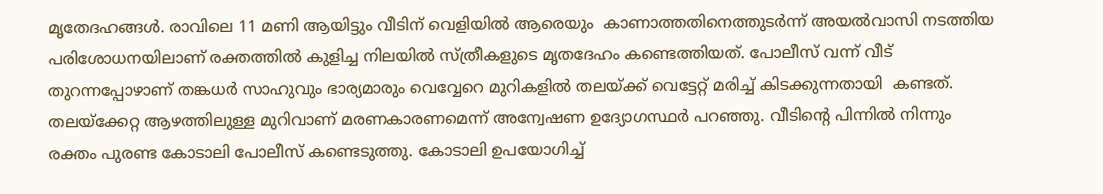മൃതേദഹങ്ങള്‍. രാവിലെ 11 മണി ആയിട്ടും വീടിന് വെളിയില്‍ ആരെയും  കാണാത്തതിനെത്തുടര്‍ന്ന് അയല്‍വാസി നടത്തിയ പരിശോധനയിലാണ് രക്തത്തില്‍ കുളിച്ച നിലയില്‍ സ്ത്രീകളുടെ മൃതദേഹം കണ്ടെത്തിയത്. പോലീസ് വന്ന് വീട് തുറന്നപ്പോഴാണ് തങ്കധര്‍ സാഹുവും ഭാര്യമാരും വെവ്വേറെ മുറികളില്‍ തലയ്ക്ക് വെട്ടേറ്റ് മരിച്ച് കിടക്കുന്നതായി  കണ്ടത്. തലയ്ക്കേറ്റ ആഴത്തിലുള്ള മുറിവാണ് മരണകാരണമെന്ന് അന്വേഷണ ഉദ്യോഗസ്ഥര്‍ പറഞ്ഞു. വീടിന്റെ പിന്നില്‍ നിന്നും രക്തം പുരണ്ട കോടാലി പോലീസ് കണ്ടെടുത്തു. കോടാലി ഉപയോഗിച്ച്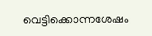വെട്ടിക്കൊന്നശേഷം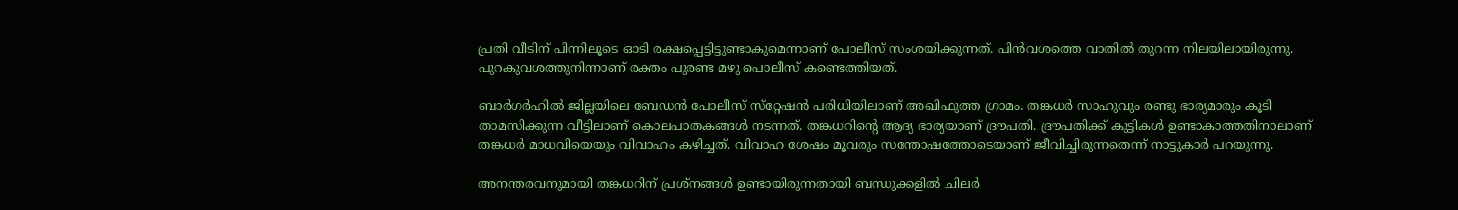പ്രതി വീടിന് പിന്നിലൂടെ ഓടി രക്ഷപ്പെട്ടിട്ടുണ്ടാകുമെന്നാണ് പോലീസ് സംശയിക്കുന്നത്. പിന്‍വശത്തെ വാതില്‍ തുറന്ന നിലയിലായിരുന്നു. പുറകുവശത്തുനിന്നാണ് രക്തം പുരണ്ട മഴു പൊലീസ് കണ്ടെത്തിയത്.

ബാര്‍ഗര്‍ഹില്‍ ജില്ലയിലെ ബേഡന്‍ പോലീസ് സ്‌റ്റേഷന്‍ പരിധിയിലാണ് അഖിഫുത്ത ഗ്രാമം. തങ്കധര്‍ സാഹുവും രണ്ടു ഭാര്യമാരും കൂടി താമസിക്കുന്ന വീട്ടിലാണ് കൊലപാതകങ്ങള്‍ നടന്നത്. തങ്കധറിന്റെ ആദ്യ ഭാര്യയാണ് ദ്രൗപതി. ദ്രൗപതിക്ക് കുട്ടികള്‍ ഉണ്ടാകാത്തതിനാലാണ് തങ്കധര്‍ മാധവിയെയും വിവാഹം കഴിച്ചത്. വിവാഹ ശേഷം മൂവരും സന്തോഷത്തോടെയാണ് ജീവിച്ചിരുന്നതെന്ന് നാട്ടുകാര്‍ പറയുന്നു.

അനന്തരവനുമായി തങ്കധറിന് പ്രശ്‌നങ്ങള്‍ ഉണ്ടായിരുന്നതായി ബന്ധുക്കളില്‍ ചിലര്‍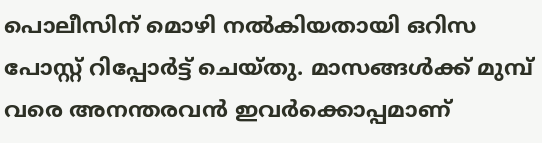പൊലീസിന് മൊഴി നല്‍കിയതായി ഒറിസ പോസ്റ്റ് റിപ്പോര്‍ട്ട് ചെയ്തു. മാസങ്ങള്‍ക്ക് മുമ്പ് വരെ അനന്തരവന്‍ ഇവര്‍ക്കൊപ്പമാണ്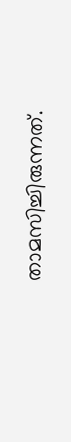താമസിച്ചിരുന്നത്.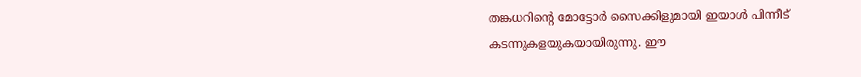തങ്കധറിന്റെ മോട്ടോര്‍ സൈക്കിളുമായി ഇയാള്‍ പിന്നീട് കടന്നുകളയുകയായിരുന്നു. ഈ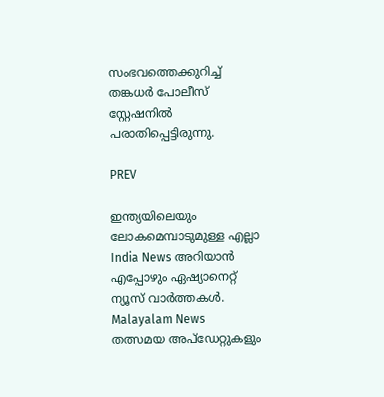സംഭവത്തെക്കുറിച്ച് തങ്കധര്‍ പോലീസ് സ്റ്റേഷനില്‍ പരാതിപ്പെട്ടിരുന്നു.

PREV

ഇന്ത്യയിലെയും ലോകമെമ്പാടുമുള്ള എല്ലാ India News അറിയാൻ എപ്പോഴും ഏഷ്യാനെറ്റ് ന്യൂസ് വാർത്തകൾ. Malayalam News   തത്സമയ അപ്‌ഡേറ്റുകളും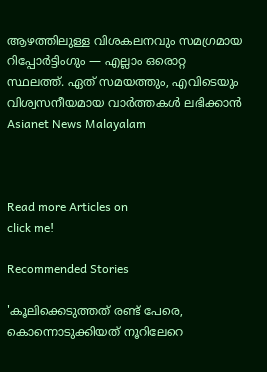ആഴത്തിലുള്ള വിശകലനവും സമഗ്രമായ റിപ്പോർട്ടിംഗും — എല്ലാം ഒരൊറ്റ സ്ഥലത്ത്. ഏത് സമയത്തും, എവിടെയും വിശ്വസനീയമായ വാർത്തകൾ ലഭിക്കാൻ Asianet News Malayalam



Read more Articles on
click me!

Recommended Stories

'കൂലിക്കെടുത്തത് രണ്ട് പേരെ, കൊന്നൊടുക്കിയത് നൂറിലേറെ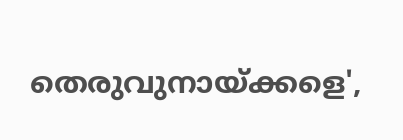തെരുവുനായ്ക്കളെ',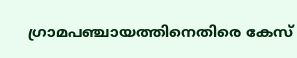ഗ്രാമപഞ്ചായത്തിനെതിരെ കേസ്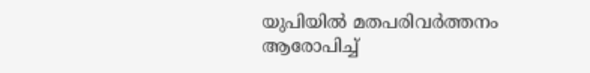യുപിയിൽ മതപരിവർത്തനം ആരോപിച്ച്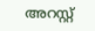അറസ്റ്റ്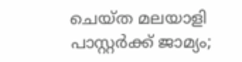ചെയ്ത മലയാളി പാസ്റ്റർക്ക് ജാമ്യം‌;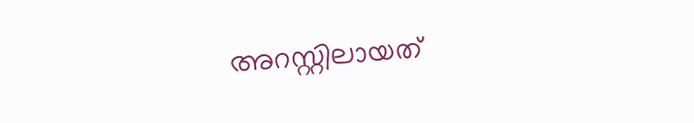അറസ്റ്റിലായത്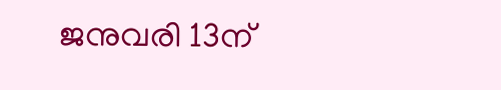ജനുവരി 13ന്